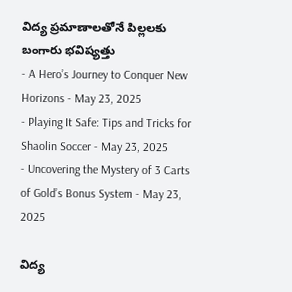విద్య ప్రమాణాలతోనే పిల్లలకు బంగారు భవిష్యత్తు
- A Hero’s Journey to Conquer New Horizons - May 23, 2025
- Playing It Safe: Tips and Tricks for Shaolin Soccer - May 23, 2025
- Uncovering the Mystery of 3 Carts of Gold’s Bonus System - May 23, 2025

విద్య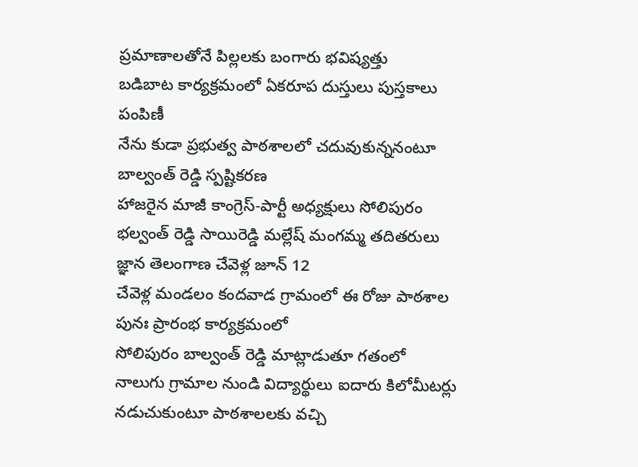ప్రమాణాలతోనే పిల్లలకు బంగారు భవిష్యత్తు
బడిబాట కార్యక్రమంలో ఏకరూప దుస్తులు పుస్తకాలు పంపిణీ
నేను కుడా ప్రభుత్వ పాఠశాలలో చదువుకున్ననంటూ బాల్వంత్ రెడ్డి స్పష్టికరణ
హాజరైన మాజీ కాంగ్రెస్-పార్టీ అధ్యక్షులు సోలిపురం భల్వంత్ రెడ్డి సాయిరెడ్డి మల్లేష్ మంగమ్మ తదితరులు
జ్ఞాన తెలంగాణ చేవెళ్ల జూన్ 12
చేవెళ్ల మండలం కందవాడ గ్రామంలో ఈ రోజు పాఠశాల పునః ప్రారంభ కార్యక్రమంలో
సోలిపురం బాల్వంత్ రెడ్డి మాట్లాడుతూ గతంలో నాలుగు గ్రామాల నుండి విద్యార్థులు ఐదారు కిలోమీటర్లు నడుచుకుంటూ పాఠశాలలకు వచ్చి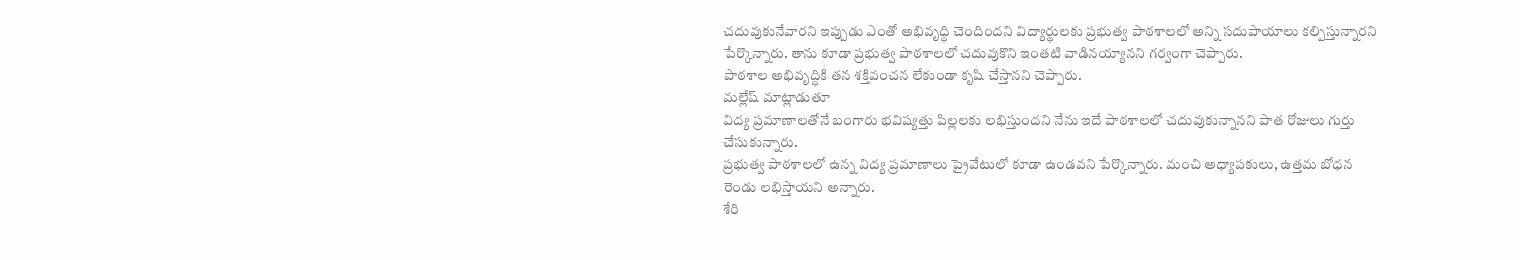చదువుకునేవారని ఇప్పుడు ఎంతో అభివృద్ధి చెందిందని విద్యార్థులకు ప్రభుత్వ పాఠశాలలో అన్ని సదుపాయాలు కల్పిస్తున్నారని పేర్కొన్నారు. తాను కూడా ప్రభుత్వ పాఠశాలలో చదువుకొని ఇంతటి వాడినయ్యానని గర్వంగా చెప్పారు.
పాఠశాల అభివృద్ధికి తన శక్తివంచన లేకుండా కృషి చేస్తానని చెప్పారు.
మల్లేష్ మాట్లాడుతూ
విద్య ప్రమాణాలతోనే బంగారు భవిష్యత్తు పిల్లలకు లభిస్తుందని నేను ఇదే పాఠశాలలో చదువుకున్నానని పాత రోజులు గుర్తు చేసుకున్నారు.
ప్రభుత్వ పాఠశాలలో ఉన్న విద్య ప్రమాణాలు ప్రైవేటులో కూడా ఉండవని పేర్కొన్నారు. మంచి అధ్యాపకులు, ఉత్తమ బోధన రెండు లభిస్తాయని అన్నారు.
శేరి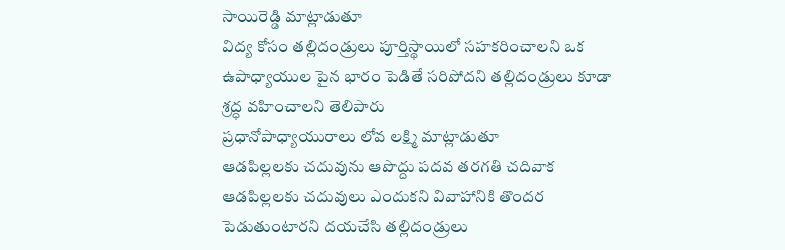సాయిరెడ్డి మాట్లాడుతూ
విద్య కోసం తల్లిదండ్రులు పూర్తిస్థాయిలో సహకరించాలని ఒక ఉపాధ్యాయుల పైన భారం పెడితే సరిపోదని తల్లిదండ్రులు కూడా శ్రద్ధ వహించాలని తెలిపారు
ప్రధానోపాధ్యాయురాలు లోవ లక్ష్మి మాట్లాడుతూ
ఆడపిల్లలకు చదువును ఆపొద్దు పదవ తరగతి చదివాక ఆడపిల్లలకు చదువులు ఎందుకని వివాహానికి తొందర పెడుతుంటారని దయచేసి తల్లిదండ్రులు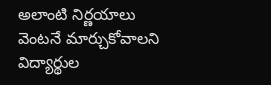అలాంటి నిర్ణయాలు వెంటనే మార్చుకోవాలని విద్యార్థుల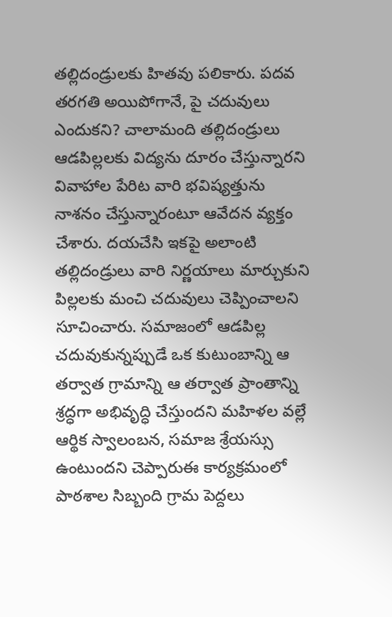తల్లిదండ్రులకు హితవు పలికారు. పదవ తరగతి అయిపోగానే, పై చదువులు ఎందుకని? చాలామంది తల్లిదండ్రులు ఆడపిల్లలకు విద్యను దూరం చేస్తున్నారని వివాహాల పేరిట వారి భవిష్యత్తును నాశనం చేస్తున్నారంటూ ఆవేదన వ్యక్తం చేశారు. దయచేసి ఇకపై అలాంటి తల్లిదండ్రులు వారి నిర్ణయాలు మార్చుకుని పిల్లలకు మంచి చదువులు చెప్పించాలని సూచించారు. సమాజంలో ఆడపిల్ల చదువుకున్నప్పుడే ఒక కుటుంబాన్ని ఆ తర్వాత గ్రామాన్ని ఆ తర్వాత ప్రాంతాన్ని శ్రద్ధగా అభివృద్ధి చేస్తుందని మహిళల వల్లే ఆర్థిక స్వాలంబన, సమాజ శ్రేయస్సు ఉంటుందని చెప్పారుఈ కార్యక్రమంలో పాఠశాల సిబ్బంది గ్రామ పెద్దలు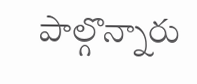పాల్గొన్నారు